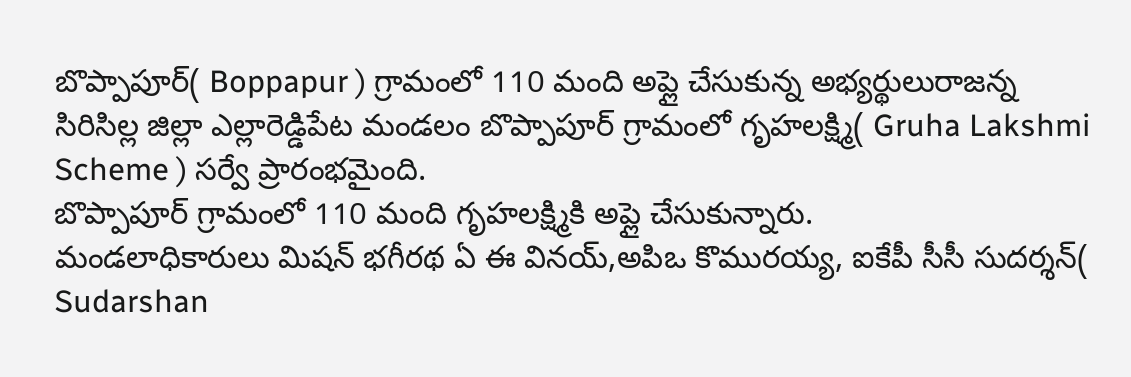బొప్పాపూర్( Boppapur ) గ్రామంలో 110 మంది అప్లై చేసుకున్న అభ్యర్థులురాజన్న సిరిసిల్ల జిల్లా ఎల్లారెడ్డిపేట మండలం బొప్పాపూర్ గ్రామంలో గృహలక్ష్మి( Gruha Lakshmi Scheme ) సర్వే ప్రారంభమైంది.
బొప్పాపూర్ గ్రామంలో 110 మంది గృహలక్ష్మికి అప్లై చేసుకున్నారు.
మండలాధికారులు మిషన్ భగీరథ ఏ ఈ వినయ్,అపిఒ కొమురయ్య, ఐకేపీ సీసీ సుదర్శన్( Sudarshan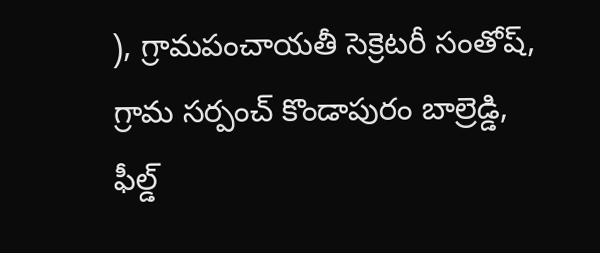), గ్రామపంచాయతీ సెక్రెటరీ సంతోష్, గ్రామ సర్పంచ్ కొండాపురం బాల్రెడ్డి, ఫీల్డ్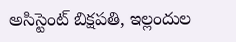అసిస్టెంట్ బిక్షపతి, ఇల్లందుల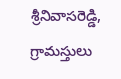శ్రీనివాసరెడ్డి, గ్రామస్తులు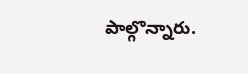పాల్గొన్నారు.